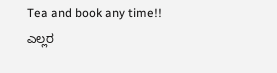Tea and book any time!!
ಎಲ್ಲರ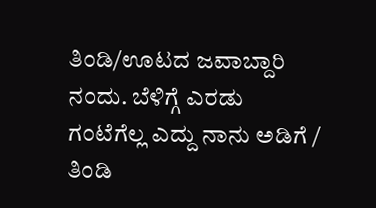ತಿಂಡಿ/ಊಟದ ಜವಾಬ್ದಾರಿ ನಂದು. ಬೆಳಿಗ್ಗೆ ಎರಡು ಗಂಟೆಗೆಲ್ಲ ಎದ್ದು ನಾನು ಅಡಿಗೆ / ತಿಂಡಿ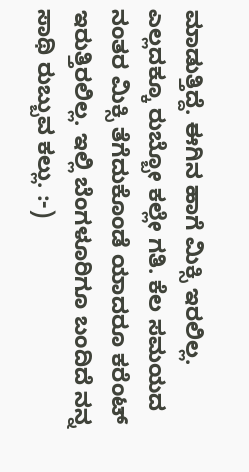ಮಾಡುತ್ತಿದ್ದೆ. ಈಗಿನ ಹಾಗೆ ಮಿಕ್ಸಿ ಇರಲಿಲ್ಲ. ಎಲ್ಲದಕ್ಕೂ ರುಬ್ಬೋ ಕಲ್ಲೇ ಗತಿ. ಕೆಲ ಸಮಯದ ನಂತರ ಮಿಕ್ಸಿ ತೆಗೆದುಕೊಂಡೆ ಯಾದರೂ ಕರೆಂಟ್ ಇರುತ್ತಿರಲಿಲ್ಲ. ಇಲ್ಲಿ ಬೆಂಗಳೂರಿಗೂ ಬಂದಿದೆ ನನ್ನ ಸಾಥಿ ರುಬ್ಬುವ ಕಲ್ಲು. :-)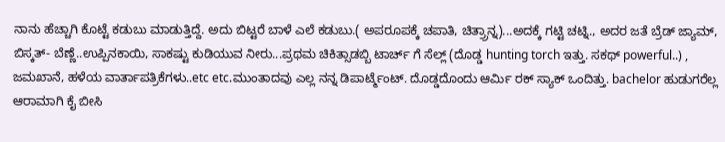ನಾನು ಹೆಚ್ಚಾಗಿ ಕೊಟ್ಟೆ ಕಡುಬು ಮಾಡುತ್ತಿದ್ದೆ. ಅದು ಬಿಟ್ಟರೆ ಬಾಳೆ ಎಲೆ ಕಡುಬು.( ಅಪರೂಪಕ್ಕೆ ಚಪಾತಿ, ಚಿತ್ರ್ರಾನ್ನ)...ಅದಕ್ಕೆ ಗಟ್ಟಿ ಚಟ್ನಿ., ಅದರ ಜತೆ ಬ್ರೆಡ್ ಜ್ಯಾಮ್, ಬಿಸ್ಕತ್- ಬೆಣ್ಣೆ..ಉಪ್ಪಿನಕಾಯಿ, ಸಾಕಷ್ಟು ಕುಡಿಯುವ ನೀರು...ಪ್ರಥಮ ಚಿಕಿತ್ಸಾಡಬ್ಬಿ ಟಾರ್ಚ್ ಗೆ ಸೆಲ್ಲ್ (ದೊಡ್ಡ hunting torch ಇತ್ತು. ಸಕಥ್ powerful..) , ಜಮಖಾನೆ, ಹಳೆಯ ವಾರ್ತಾಪತ್ರಿಕೆಗಳು..etc etc.ಮುಂತಾದವು ಎಲ್ಲ ನನ್ನ ಡಿಪಾರ್ಟ್ಮೆಂಟ್. ದೊಡ್ಡದೊಂದು ಆರ್ಮಿ ರಕ್ ಸ್ಯಾಕ್ ಒಂದಿತ್ತು. bachelor ಹುಡುಗರೆಲ್ಲ ಆರಾಮಾಗಿ ಕೈ ಬೀಸಿ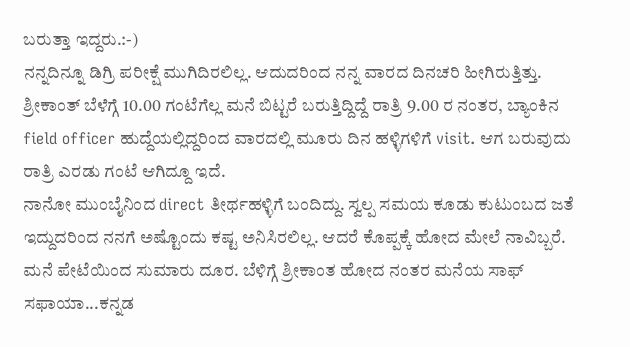ಬರುತ್ತಾ ಇದ್ದರು.:-)
ನನ್ನದಿನ್ನೂ ಡಿಗ್ರಿ ಪರೀಕ್ಷೆ ಮುಗಿದಿರಲಿಲ್ಲ. ಆದುದರಿಂದ ನನ್ನ ವಾರದ ದಿನಚರಿ ಹೀಗಿರುತ್ತಿತ್ತು. ಶ್ರೀಕಾಂತ್ ಬೆಳೆಗ್ಗೆ 10.00 ಗಂಟೆಗೆಲ್ಲ ಮನೆ ಬಿಟ್ಟರೆ ಬರುತ್ತಿದ್ದಿದ್ದೆ ರಾತ್ರಿ 9.00 ರ ನಂತರ, ಬ್ಯಾಂಕಿನ field officer ಹುದ್ದೆಯಲ್ಲಿದ್ದರಿಂದ ವಾರದಲ್ಲಿ ಮೂರು ದಿನ ಹಳ್ಳಿಗಳಿಗೆ visit. ಆಗ ಬರುವುದು ರಾತ್ರಿ ಎರಡು ಗಂಟೆ ಆಗಿದ್ದೂ ಇದೆ.
ನಾನೋ ಮುಂಬೈನಿಂದ direct ತೀರ್ಥಹಳ್ಳಿಗೆ ಬಂದಿದ್ದು. ಸ್ವಲ್ಪ ಸಮಯ ಕೂಡು ಕುಟುಂಬದ ಜತೆ ಇದ್ದುದರಿಂದ ನನಗೆ ಅಷ್ಟೊಂದು ಕಷ್ಟ ಅನಿಸಿರಲಿಲ್ಲ. ಆದರೆ ಕೊಪ್ಪಕ್ಕೆ ಹೋದ ಮೇಲೆ ನಾವಿಬ್ಬರೆ. ಮನೆ ಪೇಟೆಯಿಂದ ಸುಮಾರು ದೂರ. ಬೆಳಿಗ್ಗೆ ಶ್ರೀಕಾಂತ ಹೋದ ನಂತರ ಮನೆಯ ಸಾಫ್ ಸಫಾಯಾ...ಕನ್ನಡ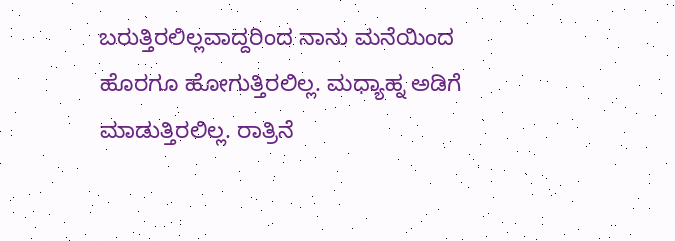ಬರುತ್ತಿರಲಿಲ್ಲವಾದ್ದರಿಂದ ನಾನು ಮನೆಯಿಂದ ಹೊರಗೂ ಹೋಗುತ್ತಿರಲಿಲ್ಲ. ಮಧ್ಯಾಹ್ನ ಅಡಿಗೆ ಮಾಡುತ್ತಿರಲಿಲ್ಲ. ರಾತ್ರಿನೆ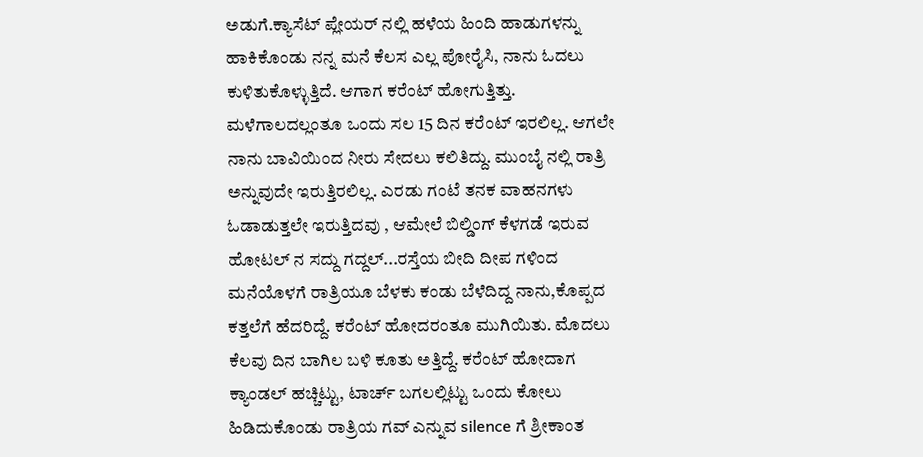ಅಡುಗೆ.ಕ್ಯಾಸೆಟ್ ಪ್ಲೇಯರ್ ನಲ್ಲಿ ಹಳೆಯ ಹಿಂದಿ ಹಾಡುಗಳನ್ನು ಹಾಕಿಕೊಂಡು ನನ್ನ ಮನೆ ಕೆಲಸ ಎಲ್ಲ ಪೋರೈಸಿ, ನಾನು ಓದಲು ಕುಳಿತುಕೊಳ್ಳುತ್ತಿದೆ. ಆಗಾಗ ಕರೆಂಟ್ ಹೋಗುತ್ತಿತ್ತು. ಮಳೆಗಾಲದಲ್ಲಂತೂ ಒಂದು ಸಲ 15 ದಿನ ಕರೆಂಟ್ ಇರಲಿಲ್ಲ. ಆಗಲೇ ನಾನು ಬಾವಿಯಿಂದ ನೀರು ಸೇದಲು ಕಲಿತಿದ್ದು. ಮುಂಬೈ ನಲ್ಲಿ ರಾತ್ರಿ ಅನ್ನುವುದೇ ಇರುತ್ತಿರಲಿಲ್ಲ. ಎರಡು ಗಂಟೆ ತನಕ ವಾಹನಗಳು ಓಡಾಡುತ್ತಲೇ ಇರುತ್ತಿದವು , ಆಮೇಲೆ ಬಿಲ್ಡಿಂಗ್ ಕೆಳಗಡೆ ಇರುವ ಹೋಟಲ್ ನ ಸದ್ದು ಗದ್ದಲ್...ರಸ್ತೆಯ ಬೀದಿ ದೀಪ ಗಳಿಂದ ಮನೆಯೊಳಗೆ ರಾತ್ರಿಯೂ ಬೆಳಕು ಕಂಡು ಬೆಳೆದಿದ್ದ ನಾನು,ಕೊಪ್ಪದ ಕತ್ತಲೆಗೆ ಹೆದರಿದ್ದೆ. ಕರೆಂಟ್ ಹೋದರಂತೂ ಮುಗಿಯಿತು. ಮೊದಲು ಕೆಲವು ದಿನ ಬಾಗಿಲ ಬಳಿ ಕೂತು ಅತ್ತಿದ್ದೆ. ಕರೆಂಟ್ ಹೋದಾಗ ಕ್ಯಾಂಡಲ್ ಹಚ್ಚಿಟ್ಟು, ಟಾರ್ಚ್ ಬಗಲಲ್ಲಿಟ್ಟು ಒಂದು ಕೋಲು ಹಿಡಿದುಕೊಂಡು ರಾತ್ರಿಯ ಗವ್ ಎನ್ನುವ silence ಗೆ ಶ್ರೀಕಾಂತ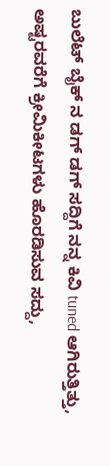ಬುಲೆಟ್ ಬೈಕ್ ನ ಡಗ್ ಡಗ್ ಸದ್ದಿಗೆ ನನ್ನ ಕಿವಿ tuned ಆಗಿರುತ್ತಿತ್ತು, ಅಷ್ಟರವರೆಗೆ ಕ್ರೀಮಿಕೀಟಗಳು ಹೊರಡಿಸುವ ಸದ್ದು,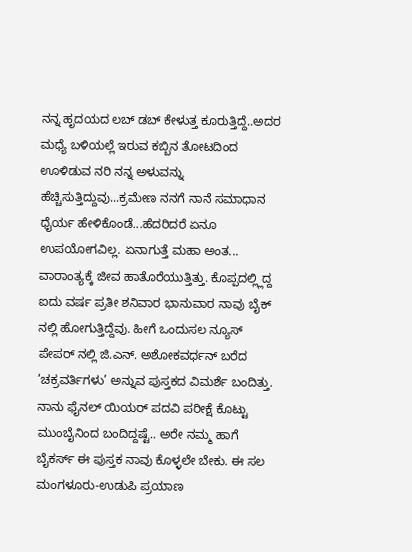ನನ್ನ ಹೃದಯದ ಲಬ್ ಡಬ್ ಕೇಳುತ್ತ ಕೂರುತ್ತಿದ್ದೆ..ಅದರ ಮಧ್ಯೆ ಬಳಿಯಲ್ಲೆ ಇರುವ ಕಬ್ಬಿನ ತೋಟದಿಂದ ಊಳಿಡುವ ನರಿ ನನ್ನ ಅಳುವನ್ನು ಹೆಚ್ಚಿಸುತ್ತಿದ್ದುವು...ಕ್ರಮೇಣ ನನಗೆ ನಾನೆ ಸಮಾಧಾನ ಧೈರ್ಯ ಹೇಳಿಕೊಂಡೆ...ಹೆದರಿದರೆ ಏನೂ ಉಪಯೋಗವಿಲ್ಲ. ಏನಾಗುತ್ತೆ ಮಹಾ ಅಂತ...
ವಾರಾಂತ್ಯಕ್ಕೆ ಜೀವ ಹಾತೊರೆಯುತ್ತಿತ್ತು. ಕೊಪ್ಪದಲ್ಲ್ಲಿದ್ದ ಐದು ವರ್ಷ ಪ್ರತೀ ಶನಿವಾರ ಭಾನುವಾರ ನಾವು ಬೈಕ್ ನಲ್ಲಿ ಹೋಗುತ್ತಿದ್ದೆವು. ಹೀಗೆ ಒಂದುಸಲ ನ್ಯೂಸ್ ಪೇಪರ್ ನಲ್ಲಿ ಜಿ.ಎನ್. ಅಶೋಕವರ್ಧನ್ ಬರೆದ ’ಚಕ್ರವರ್ತಿಗಳು’ ಅನ್ನುವ ಪುಸ್ತಕದ ವಿಮರ್ಶೆ ಬಂದಿತ್ತು. ನಾನು ಫೈನಲ್ ಯಿಯರ್ ಪದವಿ ಪರೀಕ್ಷೆ ಕೊಟ್ಟು ಮುಂಬೈನಿಂದ ಬಂದಿದ್ದಷ್ಟೆ.. ಅರೇ ನಮ್ಮ ಹಾಗೆ ಬೈಕರ್ಸ್ ಈ ಪುಸ್ತಕ ನಾವು ಕೊಳ್ಳಲೇ ಬೇಕು. ಈ ಸಲ ಮಂಗಳೂರು-ಉಡುಪಿ ಪ್ರಯಾಣ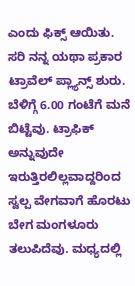ಎಂದು ಫಿಕ್ಸ್ ಆಯಿತು. ಸರಿ ನನ್ನ ಯಥಾ ಪ್ರಕಾರ ಟ್ರಾವೆಲ್ ಪ್ಲ್ಯಾನ್ಸ್ ಶುರು.
ಬೆಳಿಗ್ಗೆ 6.00 ಗಂಟೆಗೆ ಮನೆ ಬಿಟ್ಟೆವು. ಟ್ರಾಫಿಕ್ ಅನ್ನುವುದೇ ಇರುತ್ತಿರಲಿಲ್ಲವಾದ್ದರಿಂದ ಸ್ವಲ್ಪ ವೇಗವಾಗೆ ಹೊರಟು ಬೇಗ ಮಂಗಳೂರು ತಲುಪಿದೆವು. ಮಧ್ಯದಲ್ಲಿ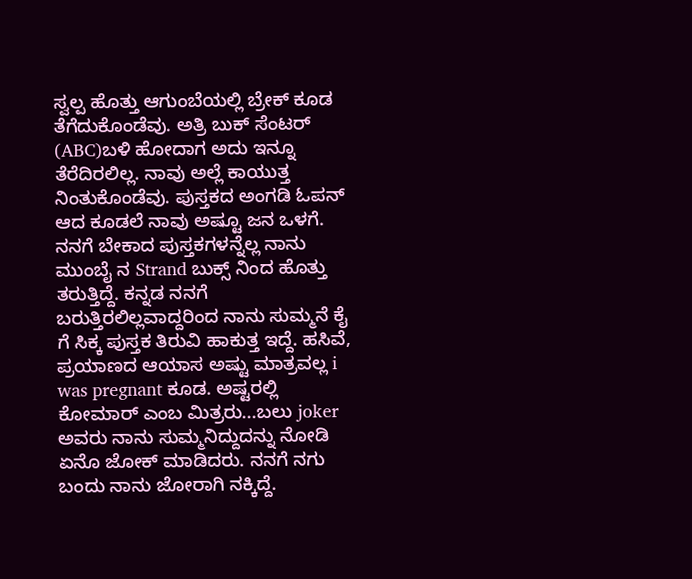ಸ್ವಲ್ಪ ಹೊತ್ತು ಆಗುಂಬೆಯಲ್ಲಿ ಬ್ರೇಕ್ ಕೂಡ ತೆಗೆದುಕೊಂಡೆವು. ಅತ್ರಿ ಬುಕ್ ಸೆಂಟರ್ (ABC)ಬಳಿ ಹೋದಾಗ ಅದು ಇನ್ನೂ ತೆರೆದಿರಲಿಲ್ಲ. ನಾವು ಅಲ್ಲೆ ಕಾಯುತ್ತ ನಿಂತುಕೊಂಡೆವು. ಪುಸ್ತಕದ ಅಂಗಡಿ ಓಪನ್ ಆದ ಕೂಡಲೆ ನಾವು ಅಷ್ಟೂ ಜನ ಒಳಗೆ. ನನಗೆ ಬೇಕಾದ ಪುಸ್ತಕಗಳನ್ನೆಲ್ಲ ನಾನು ಮುಂಬೈ ನ Strand ಬುಕ್ಸ್ ನಿಂದ ಹೊತ್ತು ತರುತ್ತಿದ್ದೆ. ಕನ್ನಡ ನನಗೆ ಬರುತ್ತಿರಲಿಲ್ಲವಾದ್ದರಿಂದ ನಾನು ಸುಮ್ಮನೆ ಕೈ ಗೆ ಸಿಕ್ಕ ಪುಸ್ತಕ ತಿರುವಿ ಹಾಕುತ್ತ ಇದ್ದೆ. ಹಸಿವೆ, ಪ್ರಯಾಣದ ಆಯಾಸ ಅಷ್ಟು ಮಾತ್ರವಲ್ಲ i was pregnant ಕೂಡ. ಅಷ್ಟರಲ್ಲಿ ಕೋಮಾರ್ ಎಂಬ ಮಿತ್ರರು...ಬಲು joker ಅವರು ನಾನು ಸುಮ್ಮನಿದ್ದುದನ್ನು ನೋಡಿ ಏನೊ ಜೋಕ್ ಮಾಡಿದರು. ನನಗೆ ನಗು ಬಂದು ನಾನು ಜೋರಾಗಿ ನಕ್ಕಿದ್ದೆ.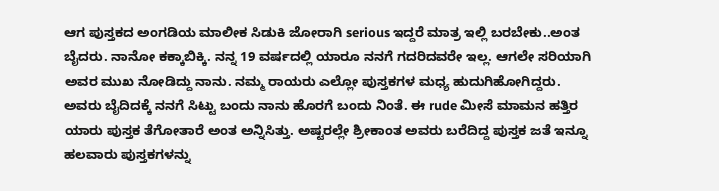ಆಗ ಪುಸ್ತಕದ ಅಂಗಡಿಯ ಮಾಲೀಕ ಸಿಡುಕಿ ಜೋರಾಗಿ serious ಇದ್ದರೆ ಮಾತ್ರ ಇಲ್ಲಿ ಬರಬೇಕು..ಅಂತ ಬೈದರು. ನಾನೋ ಕಕ್ಕಾಬಿಕ್ಕಿ. ನನ್ನ 19 ವರ್ಷದಲ್ಲಿ ಯಾರೂ ನನಗೆ ಗದರಿದವರೇ ಇಲ್ಲ. ಆಗಲೇ ಸರಿಯಾಗಿ ಅವರ ಮುಖ ನೋಡಿದ್ದು ನಾನು. ನಮ್ಮ ರಾಯರು ಎಲ್ಲೋ ಪುಸ್ತಕಗಳ ಮಧ್ಯ ಹುದುಗಿಹೋಗಿದ್ದರು. ಅವರು ಬೈದಿದಕ್ಕೆ ನನಗೆ ಸಿಟ್ಟು ಬಂದು ನಾನು ಹೊರಗೆ ಬಂದು ನಿಂತೆ. ಈ rude ಮೀಸೆ ಮಾಮನ ಹತ್ತಿರ ಯಾರು ಪುಸ್ತಕ ತೆಗೋತಾರೆ ಅಂತ ಅನ್ನಿಸಿತ್ತು. ಅಷ್ಟರಲ್ಲೇ ಶ್ರೀಕಾಂತ ಅವರು ಬರೆದಿದ್ದ ಪುಸ್ತಕ ಜತೆ ಇನ್ನೂ ಹಲವಾರು ಪುಸ್ತಕಗಳನ್ನು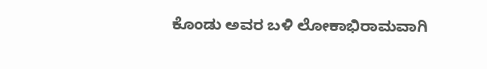ಕೊಂಡು ಅವರ ಬಳಿ ಲೋಕಾಭಿರಾಮವಾಗಿ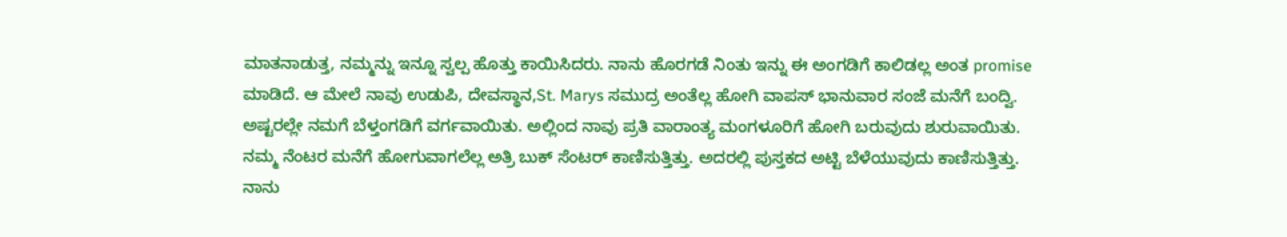ಮಾತನಾಡುತ್ತ, ನಮ್ಮನ್ನು ಇನ್ನೂ ಸ್ವಲ್ಪ ಹೊತ್ತು ಕಾಯಿಸಿದರು. ನಾನು ಹೊರಗಡೆ ನಿಂತು ಇನ್ನು ಈ ಅಂಗಡಿಗೆ ಕಾಲಿಡಲ್ಲ ಅಂತ promise ಮಾಡಿದೆ. ಆ ಮೇಲೆ ನಾವು ಉಡುಪಿ, ದೇವಸ್ಥಾನ,St. Marys ಸಮುದ್ರ ಅಂತೆಲ್ಲ ಹೋಗಿ ವಾಪಸ್ ಭಾನುವಾರ ಸಂಜೆ ಮನೆಗೆ ಬಂದ್ವಿ.
ಅಷ್ಟರಲ್ಲೇ ನಮಗೆ ಬೆಳ್ತಂಗಡಿಗೆ ವರ್ಗವಾಯಿತು. ಅಲ್ಲಿಂದ ನಾವು ಪ್ರತಿ ವಾರಾಂತ್ಯ ಮಂಗಳೂರಿಗೆ ಹೋಗಿ ಬರುವುದು ಶುರುವಾಯಿತು. ನಮ್ಮ ನೆಂಟರ ಮನೆಗೆ ಹೋಗುವಾಗಲೆಲ್ಲ ಅತ್ರಿ ಬುಕ್ ಸೆಂಟರ್ ಕಾಣಿಸುತ್ತಿತ್ತು. ಅದರಲ್ಲಿ ಪುಸ್ತಕದ ಅಟ್ಟಿ ಬೆಳೆಯುವುದು ಕಾಣಿಸುತ್ತಿತ್ತು. ನಾನು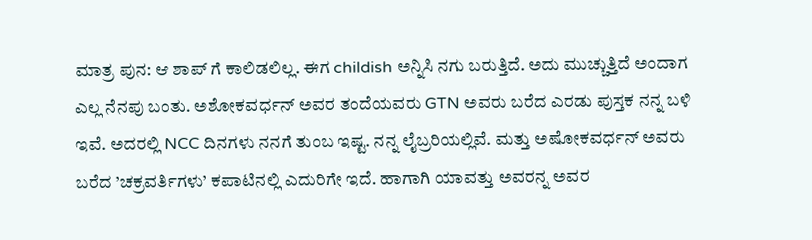ಮಾತ್ರ ಪುನ: ಆ ಶಾಪ್ ಗೆ ಕಾಲಿಡಲಿಲ್ಲ. ಈಗ childish ಅನ್ನಿಸಿ ನಗು ಬರುತ್ತಿದೆ. ಅದು ಮುಚ್ಚುತ್ತಿದೆ ಅಂದಾಗ ಎಲ್ಲ ನೆನಪು ಬಂತು. ಅಶೋಕವರ್ಧನ್ ಅವರ ತಂದೆಯವರು GTN ಅವರು ಬರೆದ ಎರಡು ಪುಸ್ತಕ ನನ್ನ ಬಳಿ ಇವೆ. ಅದರಲ್ಲಿ NCC ದಿನಗಳು ನನಗೆ ತುಂಬ ಇಷ್ಟ. ನನ್ನ ಲೈಬ್ರರಿಯಲ್ಲಿವೆ. ಮತ್ತು ಅಷೋಕವರ್ಧನ್ ಅವರು ಬರೆದ ’ಚಕ್ರವರ್ತಿಗಳು’ ಕಪಾಟಿನಲ್ಲಿ ಎದುರಿಗೇ ಇದೆ. ಹಾಗಾಗಿ ಯಾವತ್ತು ಅವರನ್ನ ಅವರ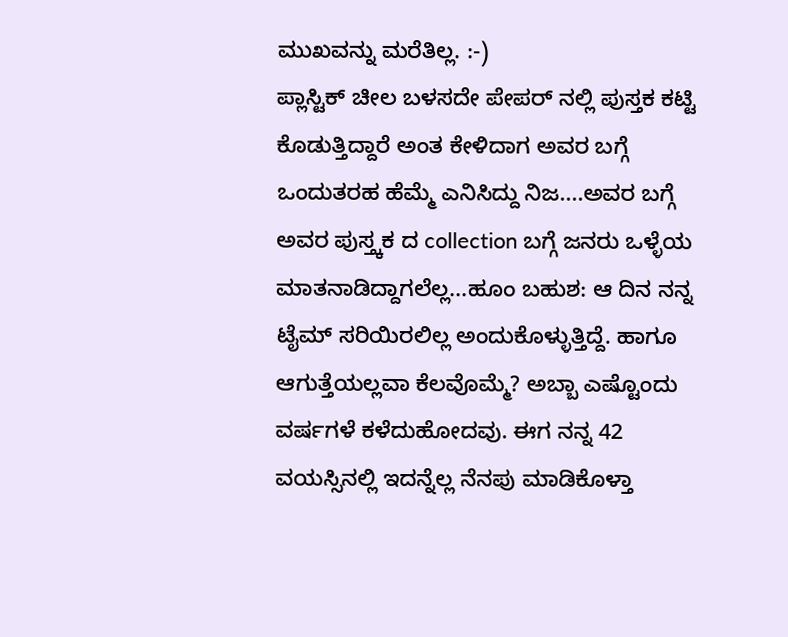ಮುಖವನ್ನು ಮರೆತಿಲ್ಲ. :-)
ಪ್ಲಾಸ್ಟಿಕ್ ಚೀಲ ಬಳಸದೇ ಪೇಪರ್ ನಲ್ಲಿ ಪುಸ್ತಕ ಕಟ್ಟಿ ಕೊಡುತ್ತಿದ್ದಾರೆ ಅಂತ ಕೇಳಿದಾಗ ಅವರ ಬಗ್ಗೆ ಒಂದುತರಹ ಹೆಮ್ಮೆ ಎನಿಸಿದ್ದು ನಿಜ....ಅವರ ಬಗ್ಗೆ ಅವರ ಪುಸ್ತ್ಕಕ ದ collection ಬಗ್ಗೆ ಜನರು ಒಳ್ಳೆಯ ಮಾತನಾಡಿದ್ದಾಗಲೆಲ್ಲ...ಹೂಂ ಬಹುಶ: ಆ ದಿನ ನನ್ನ ಟೈಮ್ ಸರಿಯಿರಲಿಲ್ಲ ಅಂದುಕೊಳ್ಳುತ್ತಿದ್ದೆ. ಹಾಗೂ ಆಗುತ್ತೆಯಲ್ಲವಾ ಕೆಲವೊಮ್ಮೆ? ಅಬ್ಬಾ ಎಷ್ಟೊಂದು ವರ್ಷಗಳೆ ಕಳೆದುಹೋದವು. ಈಗ ನನ್ನ 42 ವಯಸ್ಸಿನಲ್ಲಿ ಇದನ್ನೆಲ್ಲ ನೆನಪು ಮಾಡಿಕೊಳ್ತಾ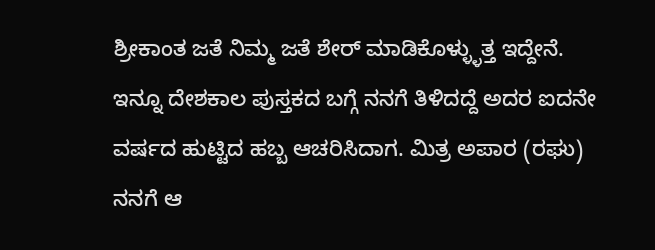ಶ್ರೀಕಾಂತ ಜತೆ ನಿಮ್ಮ ಜತೆ ಶೇರ್ ಮಾಡಿಕೊಳ್ಳ್ಳುತ್ತ ಇದ್ದೇನೆ.
ಇನ್ನೂ ದೇಶಕಾಲ ಪುಸ್ತಕದ ಬಗ್ಗೆ ನನಗೆ ತಿಳಿದದ್ದೆ ಅದರ ಐದನೇ ವರ್ಷದ ಹುಟ್ಟಿದ ಹಬ್ಬ ಆಚರಿಸಿದಾಗ. ಮಿತ್ರ ಅಪಾರ (ರಘು) ನನಗೆ ಆ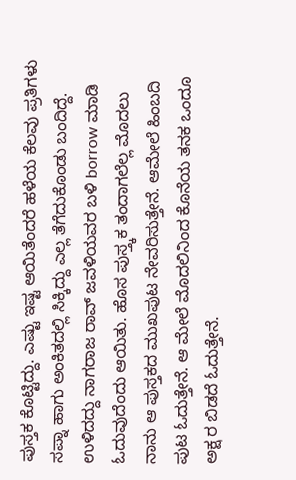ಪುಸ್ತಕ ಕೊಟ್ಟಿದ್ದು. ಎಷ್ಟು ಇಷ್ಟ ಆಯಿತೆಂದರೆ ಹಳೆಯ ಕೆಲವು ಪ್ರತಿಗಳು ಸಪ್ನಾ ಹಾಗು ಅಂಕಿತದಲ್ಲಿ ಸಿಕ್ಕಿದ್ದು ಎಲ್ಲ ತೆಗೆದುಕೊಂಡು ಬಂದಿದ್ದೆ. ಉಳಿದದ್ದು ನಾಗರಾಜ ರಾವ್ ಜವಳಿಯವರ ಬಳಿ borrow ಮಾಡಿ ಓದುವುದೆಂದು ಆಯಿತು. ಹೊಸ ಪುಸ್ತ್ಕಕ ತಂದಾಗಲೆಲ್ಲ ಮೊದಲು ನಾನು ಆ ಪುಸ್ತಕದ ಮುಖಪುಟ ನೇವರಿಸುತ್ತೇನೆ. ಆಮೇಲೆ ಹಿಂಬದಿ ಪುಟ ಓದುತ್ತೇನೆ. ಆ ಮೇಲೆ ಮೊದಲಿನಿಂದ ಕೊನೆಯ ತನಕ ಒಂದೂ ಅಕ್ಷ ರ ಬಿಡದೆ ಓದುತ್ತೇನೆ.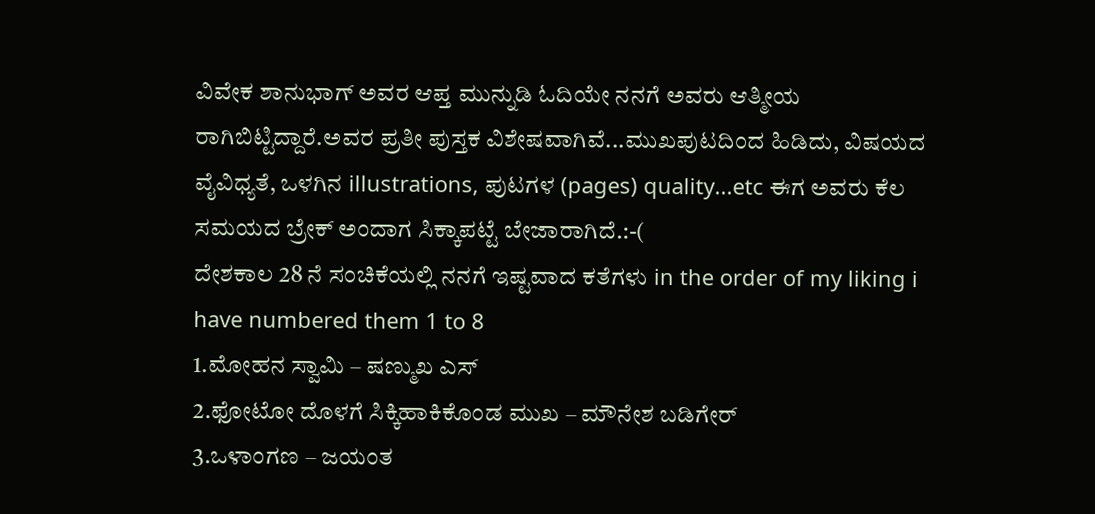ವಿವೇಕ ಶಾನುಭಾಗ್ ಅವರ ಆಪ್ತ ಮುನ್ನುಡಿ ಓದಿಯೇ ನನಗೆ ಅವರು ಆತ್ಮೀಯ ರಾಗಿಬಿಟ್ಟಿದ್ದಾರೆ.ಅವರ ಪ್ರತೀ ಪುಸ್ತಕ ವಿಶೇಷವಾಗಿವೆ...ಮುಖಪುಟದಿಂದ ಹಿಡಿದು, ವಿಷಯದ ವೈವಿಧ್ಯತೆ, ಒಳಗಿನ illustrations, ಪುಟಗಳ (pages) quality...etc ಈಗ ಅವರು ಕೆಲ ಸಮಯದ ಬ್ರೇಕ್ ಅಂದಾಗ ಸಿಕ್ಕಾಪಟ್ಟೆ ಬೇಜಾರಾಗಿದೆ.:-(
ದೇಶಕಾಲ 28 ನೆ ಸಂಚಿಕೆಯಲ್ಲಿ ನನಗೆ ಇಷ್ಟವಾದ ಕತೆಗಳು in the order of my liking i have numbered them 1 to 8
1.ಮೋಹನ ಸ್ವಾಮಿ – ಷಣ್ಮುಖ ಎಸ್
2.ಫೋಟೋ ದೊಳಗೆ ಸಿಕ್ಕಿಹಾಕಿಕೊಂಡ ಮುಖ – ಮೌನೇಶ ಬಡಿಗೇರ್
3.ಒಳಾಂಗಣ – ಜಯಂತ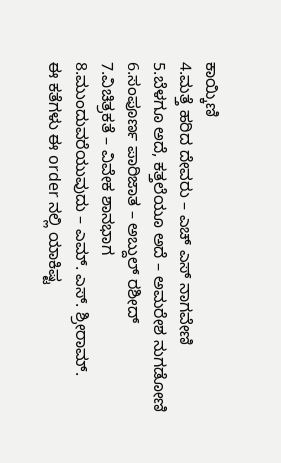ಕಾಯ್ಕಿಣಿ
4.ಮತ್ತೆ ಹರಿದ ದೇವರು – ಎಚ್ ಎಸ್ ನಾಗವೇಣಿ
5.ಬೆಳಗೂ ಅದೆ, ಕತ್ತಲೆಯೂ ಅದೆ – ಅಮರೇಶ ನುಗಡೋಣಿ
6.ಸಂಪೂರ್ಣ ಪಾರಿಜಾತ – ಅಬ್ದುಲ್ ರಶೀದ್
7.ವಿಚಿತ್ರಕತೆ – ವಿವೇಕ ಶಾನಭಾಗ
8.ಮುಂದುವರೆಯುವುದು – ಎಮ್. ಎಸ್. ಶ್ರೀರಾಮ್.
ಈ ಕತೆಗಳು ಈ order ನಲ್ಲಿ ಯಾಕಿಷ್ಟ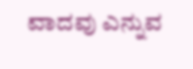ವಾದವು ಎನ್ನುವ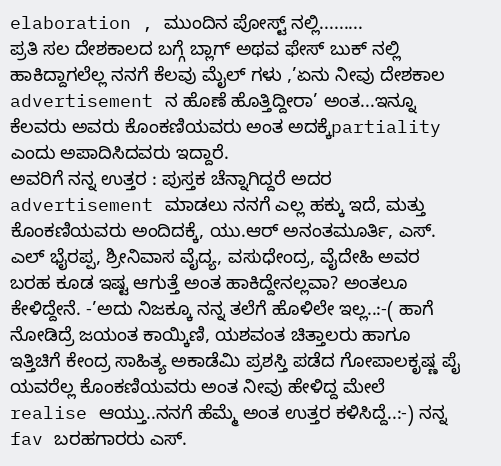elaboration , ಮುಂದಿನ ಪೋಸ್ಟ್ ನಲ್ಲಿ.........
ಪ್ರತಿ ಸಲ ದೇಶಕಾಲದ ಬಗ್ಗೆ ಬ್ಲಾಗ್ ಅಥವ ಫೇಸ್ ಬುಕ್ ನಲ್ಲಿ ಹಾಕಿದ್ದಾಗಲೆಲ್ಲ ನನಗೆ ಕೆಲವು ಮೈಲ್ ಗಳು ,’ಏನು ನೀವು ದೇಶಕಾಲ advertisement ನ ಹೊಣೆ ಹೊತ್ತಿದ್ದೀರಾ’ ಅಂತ...ಇನ್ನೂ ಕೆಲವರು ಅವರು ಕೊಂಕಣಿಯವರು ಅಂತ ಅದಕ್ಕೆpartiality ಎಂದು ಅಪಾದಿಸಿದವರು ಇದ್ದಾರೆ.
ಅವರಿಗೆ ನನ್ನ ಉತ್ತರ : ಪುಸ್ತಕ ಚೆನ್ನಾಗಿದ್ದರೆ ಅದರ advertisement ಮಾಡಲು ನನಗೆ ಎಲ್ಲ ಹಕ್ಕು ಇದೆ, ಮತ್ತು ಕೊಂಕಣಿಯವರು ಅಂದಿದಕ್ಕೆ, ಯು.ಆರ್ ಅನಂತಮೂರ್ತಿ, ಎಸ್. ಎಲ್ ಭೈರಪ್ಪ, ಶ್ರೀನಿವಾಸ ವೈದ್ಯ, ವಸುಧೇಂದ್ರ, ವೈದೇಹಿ ಅವರ ಬರಹ ಕೂಡ ಇಷ್ಟ ಆಗುತ್ತೆ ಅಂತ ಹಾಕಿದ್ದೇನಲ್ಲವಾ? ಅಂತಲೂ ಕೇಳಿದ್ದೇನೆ. -’ಅದು ನಿಜಕ್ಕೂ ನನ್ನ ತಲೆಗೆ ಹೊಳಿಲೇ ಇಲ್ಲ..:-( ಹಾಗೆ ನೋಡಿದ್ರೆ ಜಯಂತ ಕಾಯ್ಕಿಣಿ, ಯಶವಂತ ಚಿತ್ತಾಲರು ಹಾಗೂ ಇತ್ತಿಚಿಗೆ ಕೇಂದ್ರ ಸಾಹಿತ್ಯ ಅಕಾಡೆಮಿ ಪ್ರಶಸ್ತಿ ಪಡೆದ ಗೋಪಾಲಕೃಷ್ಣ ಪೈ ಯವರೆಲ್ಲ ಕೊಂಕಣಿಯವರು ಅಂತ ನೀವು ಹೇಳಿದ್ದ ಮೇಲೆ realise ಆಯ್ತು..ನನಗೆ ಹೆಮ್ಮೆ ಅಂತ ಉತ್ತರ ಕಳಿಸಿದ್ದೆ..:-) ನನ್ನ fav ಬರಹಗಾರರು ಎಸ್.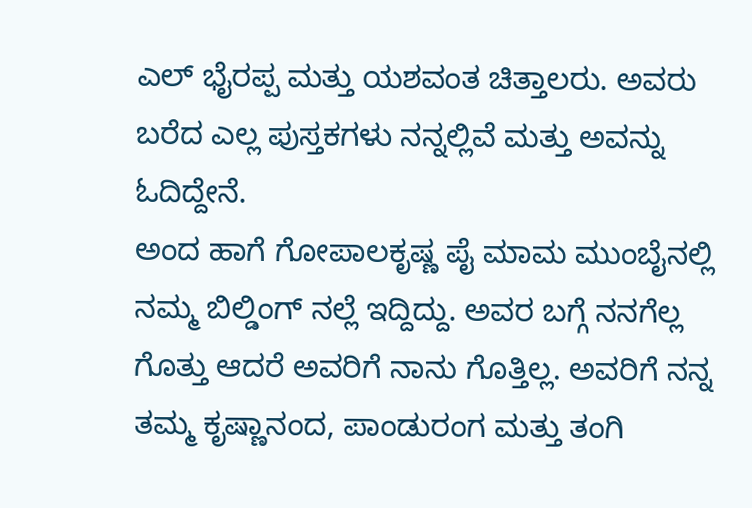ಎಲ್ ಭೈರಪ್ಪ ಮತ್ತು ಯಶವಂತ ಚಿತ್ತಾಲರು. ಅವರು ಬರೆದ ಎಲ್ಲ ಪುಸ್ತಕಗಳು ನನ್ನಲ್ಲಿವೆ ಮತ್ತು ಅವನ್ನು ಓದಿದ್ದೇನೆ.
ಅಂದ ಹಾಗೆ ಗೋಪಾಲಕೃಷ್ಣ ಪೈ ಮಾಮ ಮುಂಬೈನಲ್ಲಿ ನಮ್ಮ ಬಿಲ್ಡಿಂಗ್ ನಲ್ಲೆ ಇದ್ದಿದ್ದು. ಅವರ ಬಗ್ಗೆ ನನಗೆಲ್ಲ ಗೊತ್ತು ಆದರೆ ಅವರಿಗೆ ನಾನು ಗೊತ್ತಿಲ್ಲ. ಅವರಿಗೆ ನನ್ನ ತಮ್ಮ ಕೃಷ್ಣಾನಂದ, ಪಾಂಡುರಂಗ ಮತ್ತು ತಂಗಿ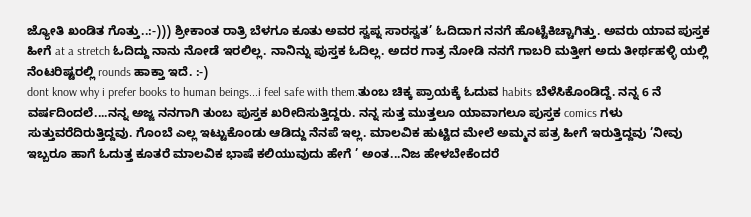ಜ್ಯೋತಿ ಖಂಡಿತ ಗೊತ್ತು..:-))) ಶ್ರೀಕಾಂತ ರಾತ್ರಿ ಬೆಳಗೂ ಕೂತು ಅವರ ಸ್ವಪ್ನ ಸಾರಸ್ವತ’ ಓದಿದಾಗ ನನಗೆ ಹೊಟ್ಟೆಕಿಚ್ಚಾಗಿತ್ತು. ಅವರು ಯಾವ ಪುಸ್ತಕ ಹೀಗೆ at a stretch ಓದಿದ್ದು ನಾನು ನೋಡೆ ಇರಲಿಲ್ಲ. ನಾನಿನ್ನು ಪುಸ್ತಕ ಓದಿಲ್ಲ. ಅದರ ಗಾತ್ರ ನೋಡಿ ನನಗೆ ಗಾಬರಿ ಮತ್ತೀಗ ಅದು ತೀರ್ಥಹಳ್ಳಿ ಯಲ್ಲಿ ನೆಂಟರಿಷ್ಟರಲ್ಲಿ rounds ಹಾಕ್ತಾ ಇದೆ. :-)
dont know why i prefer books to human beings...i feel safe with them.ತುಂಬ ಚಿಕ್ಕ ಪ್ರಾಯಕ್ಕೆ ಓದುವ habits ಬೆಳೆಸಿಕೊಂಡಿದ್ದೆ. ನನ್ನ 6 ನೆ ವರ್ಷದಿಂದಲೆ....ನನ್ನ ಅಜ್ಜ ನನಗಾಗಿ ತುಂಬ ಪುಸ್ತಕ ಖರೀದಿಸುತ್ತಿದ್ದರು. ನನ್ನ ಸುತ್ತ ಮುತ್ತಲೂ ಯಾವಾಗಲೂ ಪುಸ್ತಕ comics ಗಳು ಸುತ್ತುವರೆದಿರುತ್ತಿದ್ದವು. ಗೊಂಬೆ ಎಲ್ಲ ಇಟ್ಟುಕೊಂಡು ಆಡಿದ್ದು ನೆನಪೆ ಇಲ್ಲ. ಮಾಲವಿಕ ಹುಟ್ಟಿದ ಮೇಲೆ ಅಮ್ಮನ ಪತ್ರ ಹೀಗೆ ಇರುತ್ತಿದ್ದವು ’ನೀವು ಇಬ್ಬರೂ ಹಾಗೆ ಓದುತ್ತ ಕೂತರೆ ಮಾಲವಿಕ ಭಾಷೆ ಕಲಿಯುವುದು ಹೇಗೆ ’ ಅಂತ...ನಿಜ ಹೇಳಬೇಕೆಂದರೆ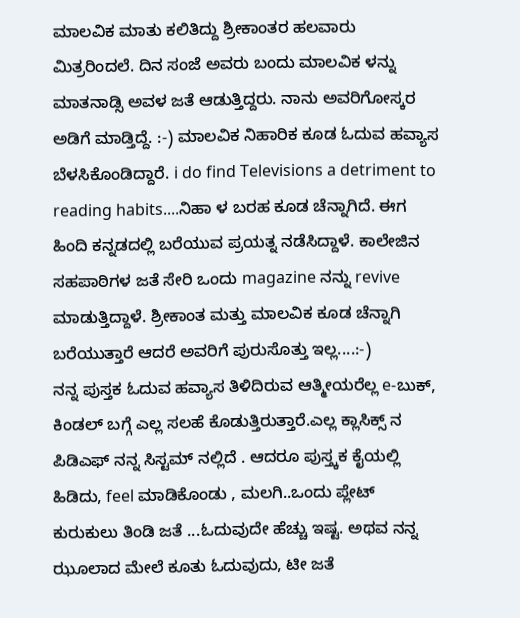ಮಾಲವಿಕ ಮಾತು ಕಲಿತಿದ್ದು ಶ್ರೀಕಾಂತರ ಹಲವಾರು ಮಿತ್ರರಿಂದಲೆ. ದಿನ ಸಂಜೆ ಅವರು ಬಂದು ಮಾಲವಿಕ ಳನ್ನು ಮಾತನಾಡ್ಸಿ ಅವಳ ಜತೆ ಆಡುತ್ತಿದ್ದರು. ನಾನು ಅವರಿಗೋಸ್ಕರ ಅಡಿಗೆ ಮಾಡ್ತಿದ್ದೆ. :-) ಮಾಲವಿಕ ನಿಹಾರಿಕ ಕೂಡ ಓದುವ ಹವ್ಯಾಸ ಬೆಳಸಿಕೊಂಡಿದ್ದಾರೆ. i do find Televisions a detriment to reading habits....ನಿಹಾ ಳ ಬರಹ ಕೂಡ ಚೆನ್ನಾಗಿದೆ. ಈಗ ಹಿಂದಿ ಕನ್ನಡದಲ್ಲಿ ಬರೆಯುವ ಪ್ರಯತ್ನ ನಡೆಸಿದ್ದಾಳೆ. ಕಾಲೇಜಿನ ಸಹಪಾಠಿಗಳ ಜತೆ ಸೇರಿ ಒಂದು magazine ನನ್ನು revive ಮಾಡುತ್ತಿದ್ದಾಳೆ. ಶ್ರೀಕಾಂತ ಮತ್ತು ಮಾಲವಿಕ ಕೂಡ ಚೆನ್ನಾಗಿ ಬರೆಯುತ್ತಾರೆ ಆದರೆ ಅವರಿಗೆ ಪುರುಸೊತ್ತು ಇಲ್ಲ....:-)
ನನ್ನ ಪುಸ್ತಕ ಓದುವ ಹವ್ಯಾಸ ತಿಳಿದಿರುವ ಆತ್ಮೀಯರೆಲ್ಲ e-ಬುಕ್, ಕಿಂಡಲ್ ಬಗ್ಗೆ ಎಲ್ಲ ಸಲಹೆ ಕೊಡುತ್ತಿರುತ್ತಾರೆ.ಎಲ್ಲ ಕ್ಲಾಸಿಕ್ಸ್ ನ ಪಿಡಿಎಫ್ ನನ್ನ ಸಿಸ್ಟಮ್ ನಲ್ಲಿದೆ . ಆದರೂ ಪುಸ್ತ್ಕಕ ಕೈಯಲ್ಲಿ ಹಿಡಿದು, feel ಮಾಡಿಕೊಂಡು , ಮಲಗಿ..ಒಂದು ಪ್ಲೇಟ್ ಕುರುಕುಲು ತಿಂಡಿ ಜತೆ ...ಓದುವುದೇ ಹೆಚ್ಚು ಇಷ್ಟ. ಅಥವ ನನ್ನ ಝೂಲಾದ ಮೇಲೆ ಕೂತು ಓದುವುದು, ಟೀ ಜತೆ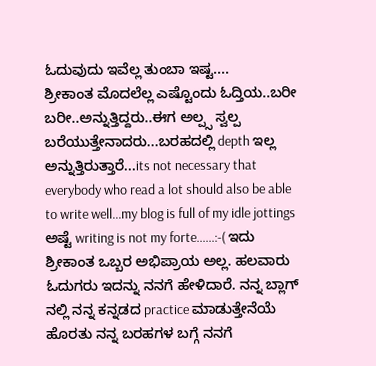ಓದುವುದು ಇವೆಲ್ಲ ತುಂಬಾ ಇಷ್ಟ....
ಶ್ರೀಕಾಂತ ಮೊದಲೆಲ್ಲ ಎಷ್ಟೊಂದು ಓದ್ತಿಯ..ಬರೀ ಬರೀ..ಅನ್ನುತ್ತಿದ್ದರು..ಈಗ ಅಲ್ಪ್ಸ ಸ್ವಲ್ಪ ಬರೆಯುತ್ತೇನಾದರು...ಬರಹದಲ್ಲಿ depth ಇಲ್ಲ ಅನ್ನುತ್ತಿರುತ್ತಾರೆ...its not necessary that everybody who read a lot should also be able to write well...my blog is full of my idle jottings ಅಷ್ಟೆ writing is not my forte......:-( ಇದು ಶ್ರೀಕಾಂತ ಒಬ್ಬರ ಅಭಿಪ್ರಾಯ ಅಲ್ಲ. ಹಲವಾರು ಓದುಗರು ಇದನ್ನು ನನಗೆ ಹೇಳಿದಾರೆ. ನನ್ನ ಬ್ಲಾಗ್ ನಲ್ಲಿ ನನ್ನ ಕನ್ನಡದ practice ಮಾಡುತ್ತೇನೆಯೆ ಹೊರತು ನನ್ನ ಬರಹಗಳ ಬಗ್ಗೆ ನನಗೆ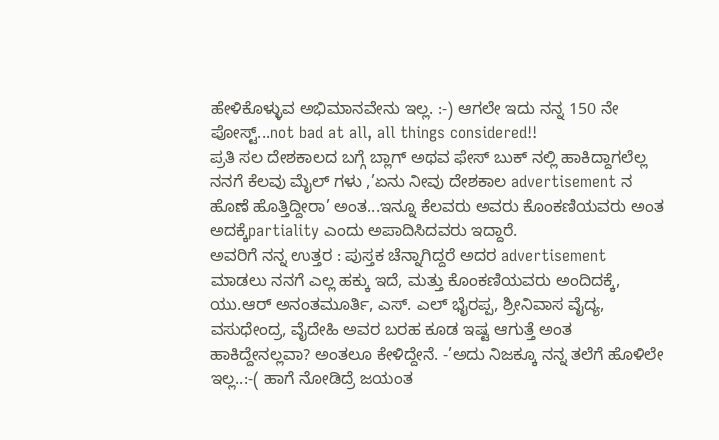ಹೇಳಿಕೊಳ್ಳುವ ಅಭಿಮಾನವೇನು ಇಲ್ಲ. :-) ಆಗಲೇ ಇದು ನನ್ನ 150 ನೇ ಪೋಸ್ಟ್...not bad at all, all things considered!!
ಪ್ರತಿ ಸಲ ದೇಶಕಾಲದ ಬಗ್ಗೆ ಬ್ಲಾಗ್ ಅಥವ ಫೇಸ್ ಬುಕ್ ನಲ್ಲಿ ಹಾಕಿದ್ದಾಗಲೆಲ್ಲ ನನಗೆ ಕೆಲವು ಮೈಲ್ ಗಳು ,’ಏನು ನೀವು ದೇಶಕಾಲ advertisement ನ ಹೊಣೆ ಹೊತ್ತಿದ್ದೀರಾ’ ಅಂತ...ಇನ್ನೂ ಕೆಲವರು ಅವರು ಕೊಂಕಣಿಯವರು ಅಂತ ಅದಕ್ಕೆpartiality ಎಂದು ಅಪಾದಿಸಿದವರು ಇದ್ದಾರೆ.
ಅವರಿಗೆ ನನ್ನ ಉತ್ತರ : ಪುಸ್ತಕ ಚೆನ್ನಾಗಿದ್ದರೆ ಅದರ advertisement ಮಾಡಲು ನನಗೆ ಎಲ್ಲ ಹಕ್ಕು ಇದೆ, ಮತ್ತು ಕೊಂಕಣಿಯವರು ಅಂದಿದಕ್ಕೆ, ಯು.ಆರ್ ಅನಂತಮೂರ್ತಿ, ಎಸ್. ಎಲ್ ಭೈರಪ್ಪ, ಶ್ರೀನಿವಾಸ ವೈದ್ಯ, ವಸುಧೇಂದ್ರ, ವೈದೇಹಿ ಅವರ ಬರಹ ಕೂಡ ಇಷ್ಟ ಆಗುತ್ತೆ ಅಂತ ಹಾಕಿದ್ದೇನಲ್ಲವಾ? ಅಂತಲೂ ಕೇಳಿದ್ದೇನೆ. -’ಅದು ನಿಜಕ್ಕೂ ನನ್ನ ತಲೆಗೆ ಹೊಳಿಲೇ ಇಲ್ಲ..:-( ಹಾಗೆ ನೋಡಿದ್ರೆ ಜಯಂತ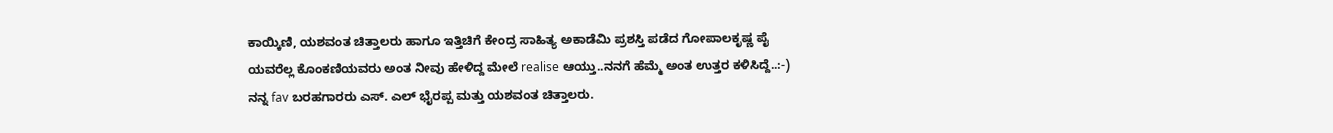ಕಾಯ್ಕಿಣಿ, ಯಶವಂತ ಚಿತ್ತಾಲರು ಹಾಗೂ ಇತ್ತಿಚಿಗೆ ಕೇಂದ್ರ ಸಾಹಿತ್ಯ ಅಕಾಡೆಮಿ ಪ್ರಶಸ್ತಿ ಪಡೆದ ಗೋಪಾಲಕೃಷ್ಣ ಪೈ ಯವರೆಲ್ಲ ಕೊಂಕಣಿಯವರು ಅಂತ ನೀವು ಹೇಳಿದ್ದ ಮೇಲೆ realise ಆಯ್ತು..ನನಗೆ ಹೆಮ್ಮೆ ಅಂತ ಉತ್ತರ ಕಳಿಸಿದ್ದೆ..:-) ನನ್ನ fav ಬರಹಗಾರರು ಎಸ್. ಎಲ್ ಭೈರಪ್ಪ ಮತ್ತು ಯಶವಂತ ಚಿತ್ತಾಲರು.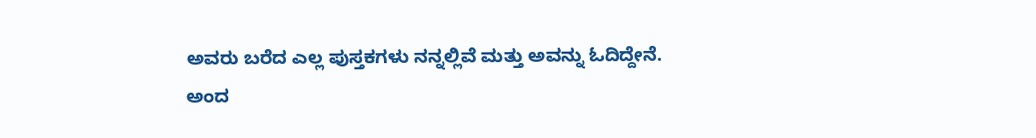ಅವರು ಬರೆದ ಎಲ್ಲ ಪುಸ್ತಕಗಳು ನನ್ನಲ್ಲಿವೆ ಮತ್ತು ಅವನ್ನು ಓದಿದ್ದೇನೆ.
ಅಂದ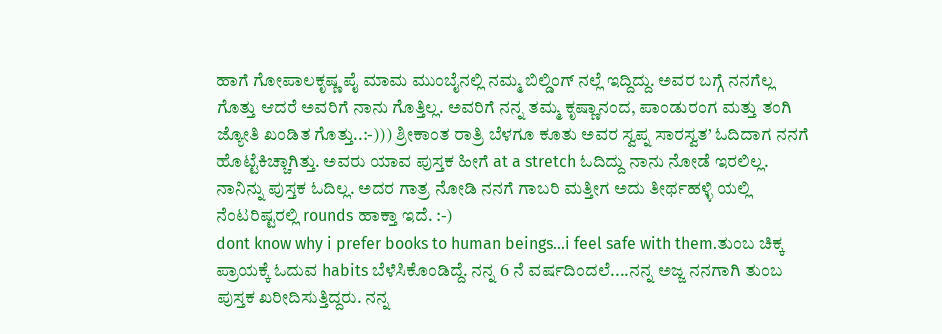ಹಾಗೆ ಗೋಪಾಲಕೃಷ್ಣ ಪೈ ಮಾಮ ಮುಂಬೈನಲ್ಲಿ ನಮ್ಮ ಬಿಲ್ಡಿಂಗ್ ನಲ್ಲೆ ಇದ್ದಿದ್ದು. ಅವರ ಬಗ್ಗೆ ನನಗೆಲ್ಲ ಗೊತ್ತು ಆದರೆ ಅವರಿಗೆ ನಾನು ಗೊತ್ತಿಲ್ಲ. ಅವರಿಗೆ ನನ್ನ ತಮ್ಮ ಕೃಷ್ಣಾನಂದ, ಪಾಂಡುರಂಗ ಮತ್ತು ತಂಗಿ ಜ್ಯೋತಿ ಖಂಡಿತ ಗೊತ್ತು..:-))) ಶ್ರೀಕಾಂತ ರಾತ್ರಿ ಬೆಳಗೂ ಕೂತು ಅವರ ಸ್ವಪ್ನ ಸಾರಸ್ವತ’ ಓದಿದಾಗ ನನಗೆ ಹೊಟ್ಟೆಕಿಚ್ಚಾಗಿತ್ತು. ಅವರು ಯಾವ ಪುಸ್ತಕ ಹೀಗೆ at a stretch ಓದಿದ್ದು ನಾನು ನೋಡೆ ಇರಲಿಲ್ಲ. ನಾನಿನ್ನು ಪುಸ್ತಕ ಓದಿಲ್ಲ. ಅದರ ಗಾತ್ರ ನೋಡಿ ನನಗೆ ಗಾಬರಿ ಮತ್ತೀಗ ಅದು ತೀರ್ಥಹಳ್ಳಿ ಯಲ್ಲಿ ನೆಂಟರಿಷ್ಟರಲ್ಲಿ rounds ಹಾಕ್ತಾ ಇದೆ. :-)
dont know why i prefer books to human beings...i feel safe with them.ತುಂಬ ಚಿಕ್ಕ ಪ್ರಾಯಕ್ಕೆ ಓದುವ habits ಬೆಳೆಸಿಕೊಂಡಿದ್ದೆ. ನನ್ನ 6 ನೆ ವರ್ಷದಿಂದಲೆ....ನನ್ನ ಅಜ್ಜ ನನಗಾಗಿ ತುಂಬ ಪುಸ್ತಕ ಖರೀದಿಸುತ್ತಿದ್ದರು. ನನ್ನ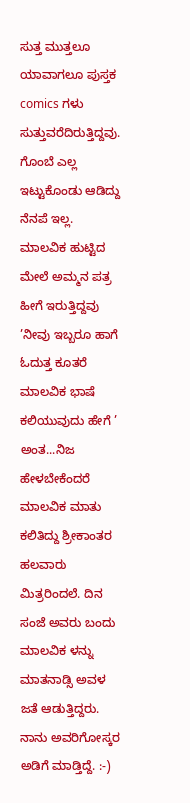ಸುತ್ತ ಮುತ್ತಲೂ ಯಾವಾಗಲೂ ಪುಸ್ತಕ comics ಗಳು ಸುತ್ತುವರೆದಿರುತ್ತಿದ್ದವು. ಗೊಂಬೆ ಎಲ್ಲ ಇಟ್ಟುಕೊಂಡು ಆಡಿದ್ದು ನೆನಪೆ ಇಲ್ಲ. ಮಾಲವಿಕ ಹುಟ್ಟಿದ ಮೇಲೆ ಅಮ್ಮನ ಪತ್ರ ಹೀಗೆ ಇರುತ್ತಿದ್ದವು ’ನೀವು ಇಬ್ಬರೂ ಹಾಗೆ ಓದುತ್ತ ಕೂತರೆ ಮಾಲವಿಕ ಭಾಷೆ ಕಲಿಯುವುದು ಹೇಗೆ ’ ಅಂತ...ನಿಜ ಹೇಳಬೇಕೆಂದರೆ ಮಾಲವಿಕ ಮಾತು ಕಲಿತಿದ್ದು ಶ್ರೀಕಾಂತರ ಹಲವಾರು ಮಿತ್ರರಿಂದಲೆ. ದಿನ ಸಂಜೆ ಅವರು ಬಂದು ಮಾಲವಿಕ ಳನ್ನು ಮಾತನಾಡ್ಸಿ ಅವಳ ಜತೆ ಆಡುತ್ತಿದ್ದರು. ನಾನು ಅವರಿಗೋಸ್ಕರ ಅಡಿಗೆ ಮಾಡ್ತಿದ್ದೆ. :-)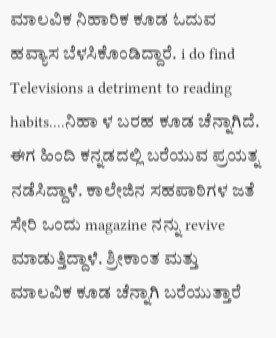ಮಾಲವಿಕ ನಿಹಾರಿಕ ಕೂಡ ಓದುವ ಹವ್ಯಾಸ ಬೆಳಸಿಕೊಂಡಿದ್ದಾರೆ. i do find Televisions a detriment to reading habits....ನಿಹಾ ಳ ಬರಹ ಕೂಡ ಚೆನ್ನಾಗಿದೆ. ಈಗ ಹಿಂದಿ ಕನ್ನಡದಲ್ಲಿ ಬರೆಯುವ ಪ್ರಯತ್ನ ನಡೆಸಿದ್ದಾಳೆ. ಕಾಲೇಜಿನ ಸಹಪಾಠಿಗಳ ಜತೆ ಸೇರಿ ಒಂದು magazine ನನ್ನು revive ಮಾಡುತ್ತಿದ್ದಾಳೆ. ಶ್ರೀಕಾಂತ ಮತ್ತು ಮಾಲವಿಕ ಕೂಡ ಚೆನ್ನಾಗಿ ಬರೆಯುತ್ತಾರೆ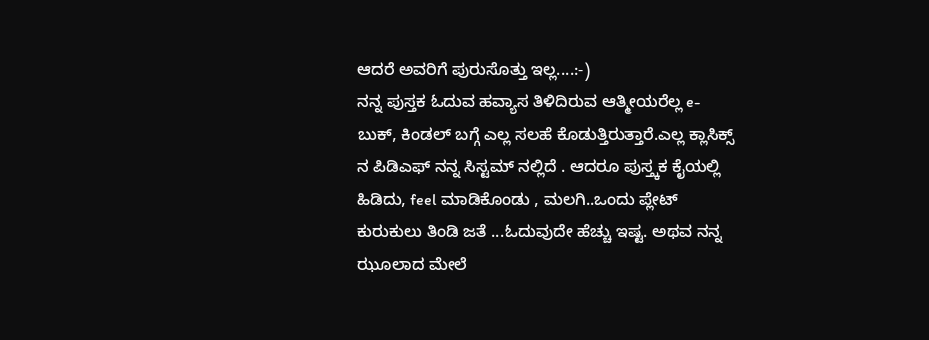ಆದರೆ ಅವರಿಗೆ ಪುರುಸೊತ್ತು ಇಲ್ಲ....:-)
ನನ್ನ ಪುಸ್ತಕ ಓದುವ ಹವ್ಯಾಸ ತಿಳಿದಿರುವ ಆತ್ಮೀಯರೆಲ್ಲ e-ಬುಕ್, ಕಿಂಡಲ್ ಬಗ್ಗೆ ಎಲ್ಲ ಸಲಹೆ ಕೊಡುತ್ತಿರುತ್ತಾರೆ.ಎಲ್ಲ ಕ್ಲಾಸಿಕ್ಸ್ ನ ಪಿಡಿಎಫ್ ನನ್ನ ಸಿಸ್ಟಮ್ ನಲ್ಲಿದೆ . ಆದರೂ ಪುಸ್ತ್ಕಕ ಕೈಯಲ್ಲಿ ಹಿಡಿದು, feel ಮಾಡಿಕೊಂಡು , ಮಲಗಿ..ಒಂದು ಪ್ಲೇಟ್ ಕುರುಕುಲು ತಿಂಡಿ ಜತೆ ...ಓದುವುದೇ ಹೆಚ್ಚು ಇಷ್ಟ. ಅಥವ ನನ್ನ ಝೂಲಾದ ಮೇಲೆ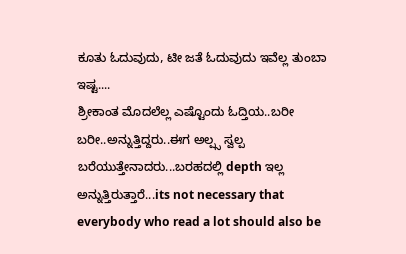ಕೂತು ಓದುವುದು, ಟೀ ಜತೆ ಓದುವುದು ಇವೆಲ್ಲ ತುಂಬಾ ಇಷ್ಟ....
ಶ್ರೀಕಾಂತ ಮೊದಲೆಲ್ಲ ಎಷ್ಟೊಂದು ಓದ್ತಿಯ..ಬರೀ ಬರೀ..ಅನ್ನುತ್ತಿದ್ದರು..ಈಗ ಅಲ್ಪ್ಸ ಸ್ವಲ್ಪ ಬರೆಯುತ್ತೇನಾದರು...ಬರಹದಲ್ಲಿ depth ಇಲ್ಲ ಅನ್ನುತ್ತಿರುತ್ತಾರೆ...its not necessary that everybody who read a lot should also be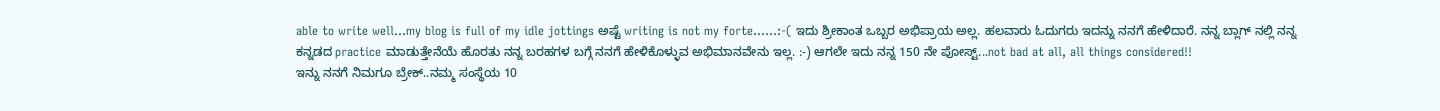able to write well...my blog is full of my idle jottings ಅಷ್ಟೆ writing is not my forte......:-( ಇದು ಶ್ರೀಕಾಂತ ಒಬ್ಬರ ಅಭಿಪ್ರಾಯ ಅಲ್ಲ. ಹಲವಾರು ಓದುಗರು ಇದನ್ನು ನನಗೆ ಹೇಳಿದಾರೆ. ನನ್ನ ಬ್ಲಾಗ್ ನಲ್ಲಿ ನನ್ನ ಕನ್ನಡದ practice ಮಾಡುತ್ತೇನೆಯೆ ಹೊರತು ನನ್ನ ಬರಹಗಳ ಬಗ್ಗೆ ನನಗೆ ಹೇಳಿಕೊಳ್ಳುವ ಅಭಿಮಾನವೇನು ಇಲ್ಲ. :-) ಆಗಲೇ ಇದು ನನ್ನ 150 ನೇ ಪೋಸ್ಟ್...not bad at all, all things considered!!
ಇನ್ನು ನನಗೆ ನಿಮಗೂ ಬ್ರೇಕ್..ನಮ್ಮ ಸಂಸ್ಥೆಯ 10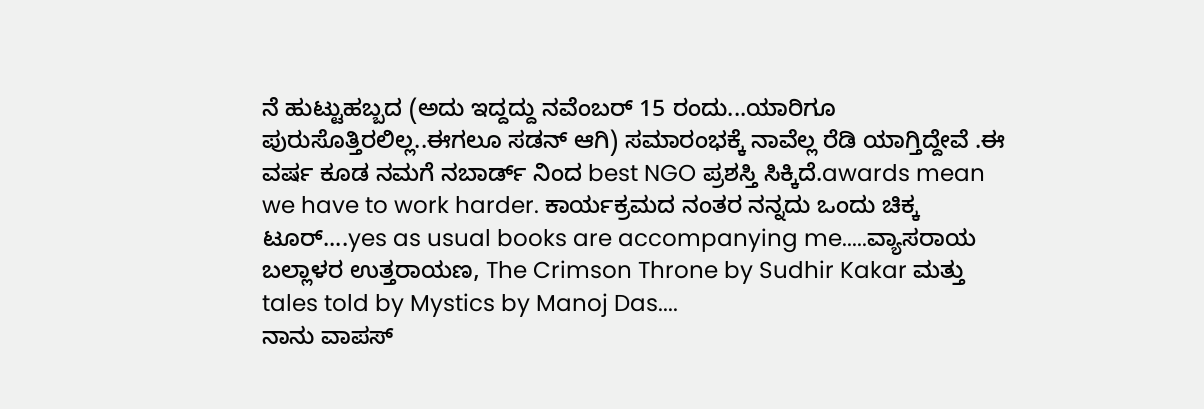ನೆ ಹುಟ್ಟುಹಬ್ಬದ (ಅದು ಇದ್ದದ್ದು ನವೆಂಬರ್ 15 ರಂದು...ಯಾರಿಗೂ ಪುರುಸೊತ್ತಿರಲಿಲ್ಲ..ಈಗಲೂ ಸಡನ್ ಆಗಿ) ಸಮಾರಂಭಕ್ಕೆ ನಾವೆಲ್ಲ ರೆಡಿ ಯಾಗ್ತಿದ್ದೇವೆ .ಈ ವರ್ಷ ಕೂಡ ನಮಗೆ ನಬಾರ್ಡ್ ನಿಂದ best NGO ಪ್ರಶಸ್ತಿ ಸಿಕ್ಕಿದೆ.awards mean we have to work harder. ಕಾರ್ಯಕ್ರಮದ ನಂತರ ನನ್ನದು ಒಂದು ಚಿಕ್ಕ ಟೂರ್....yes as usual books are accompanying me.....ವ್ಯಾಸರಾಯ ಬಲ್ಲಾಳರ ಉತ್ತರಾಯಣ, The Crimson Throne by Sudhir Kakar ಮತ್ತು tales told by Mystics by Manoj Das....
ನಾನು ವಾಪಸ್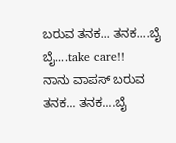ಬರುವ ತನಕ... ತನಕ....ಬೈ ಬೈ....take care!!
ನಾನು ವಾಪಸ್ ಬರುವ ತನಕ... ತನಕ....ಬೈ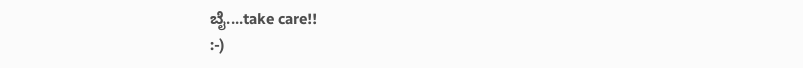ಬೈ....take care!!
:-)